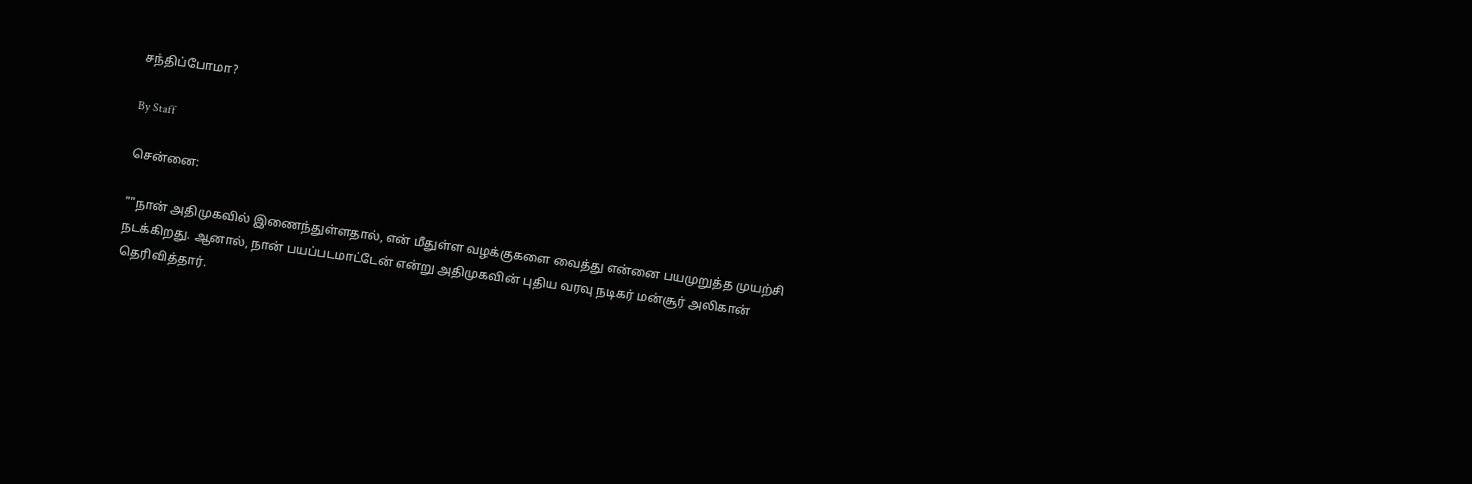சந்திப்போமா?

By Staff

சென்னை:

""நான் அதிமுகவில் இணைந்துள்ளதால், என் மீதுள்ள வழக்குகளை வைத்து என்னை பயமுறுத்த முயற்சி நடக்கிறது. ஆனால், நான் பயப்படமாட்டேன் என்று அதிமுகவின் புதிய வரவு நடிகர் மன்சூர் அலிகான் தெரிவித்தார்.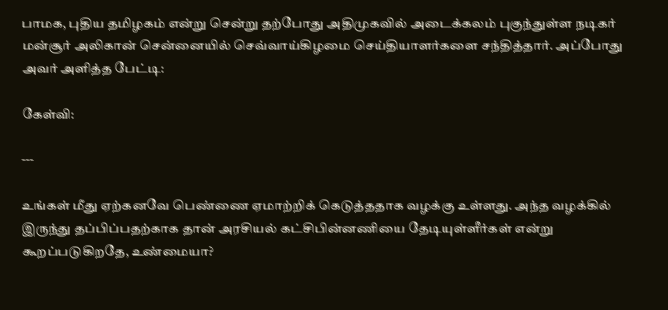பாமக, புதிய தமிழகம் என்று சென்று தற்போது அதிமுகவில் அடைக்கலம் புகுந்துள்ள நடிகர் மன்சூர் அலிகான் சென்னையில் செவ்வாய்கிழமை செய்தியாளர்களை சந்தித்தார். அப்போது அவர் அளித்த பேட்டி:

கேள்வி:

---

உங்கள் மீது ஏற்கனவே பெண்ணை ஏமாற்றிக் கெடுத்ததாக வழக்கு உள்ளது. அந்த வழக்கில் இருந்து தப்பிப்பதற்காக தான் அரசியல் கட்சிபின்னணியை தேடியுள்ளீர்கள் என்று கூறப்படுகிறதே, உண்மையா?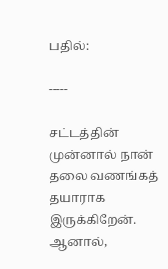பதில்:

-----

சட்டத்தின் முன்னால் நான் தலை வணங்கத் தயாராக இருக்கிறேன். ஆனால்,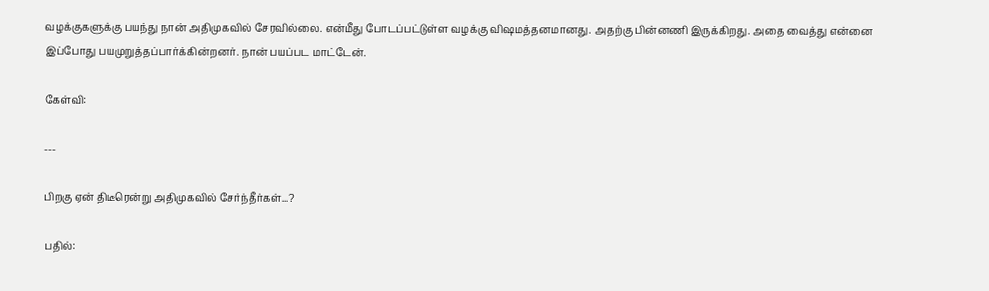வழக்குகளுக்கு பயந்து நான் அதிமுகவில் சேரவில்லை. என்மீது போடப்பட்டுள்ள வழக்கு விஷமத்தனமானது. அதற்கு பின்னணி இருக்கிறது. அதை வைத்து என்னை இப்போது பயமுறுத்தப்பார்க்கின்றனர். நான் பயப்பட மாட்டேன்.

கேள்வி:

---

பிறகு ஏன் திடீரென்று அதிமுகவில் சேர்ந்தீர்கள்...?

பதில்: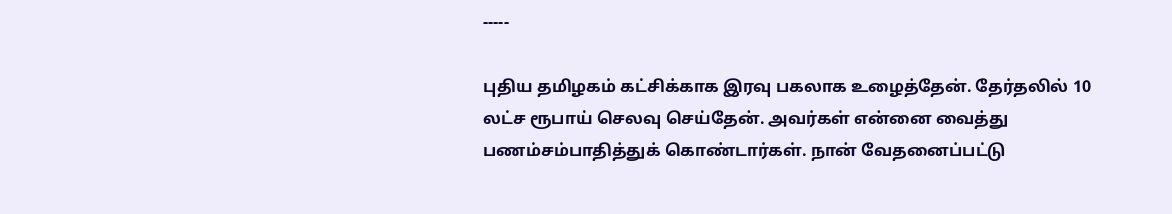-----

புதிய தமிழகம் கட்சிக்காக இரவு பகலாக உழைத்தேன். தேர்தலில் 10 லட்ச ரூபாய் செலவு செய்தேன். அவர்கள் என்னை வைத்து பணம்சம்பாதித்துக் கொண்டார்கள். நான் வேதனைப்பட்டு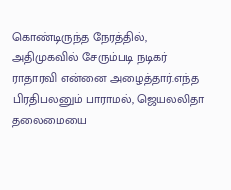கொண்டிருந்த நேரத்தில், அதிமுகவில் சேரும்படி நடிகர் ராதாரவி என்னை அழைத்தார்.எந்த பிரதிபலனும் பாராமல், ஜெயலலிதா தலைமையை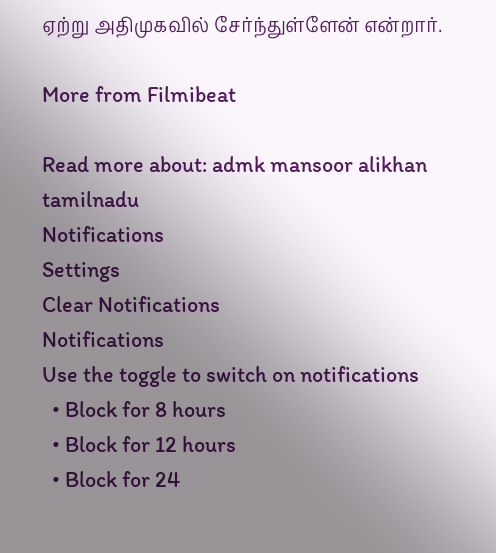ஏற்று அதிமுகவில் சேர்ந்துள்ளேன் என்றார்.

More from Filmibeat

Read more about: admk mansoor alikhan tamilnadu
Notifications
Settings
Clear Notifications
Notifications
Use the toggle to switch on notifications
  • Block for 8 hours
  • Block for 12 hours
  • Block for 24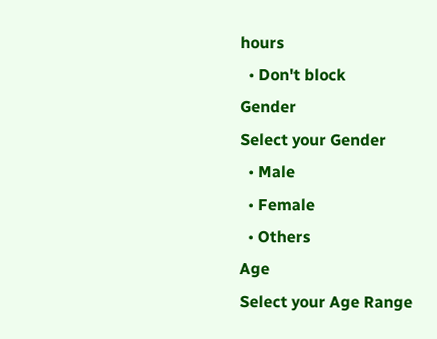hours
  • Don't block
Gender
Select your Gender
  • Male
  • Female
  • Others
Age
Select your Age Range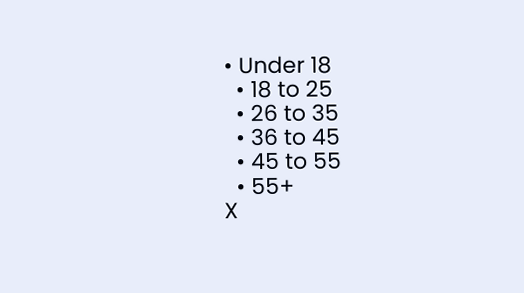• Under 18
  • 18 to 25
  • 26 to 35
  • 36 to 45
  • 45 to 55
  • 55+
X